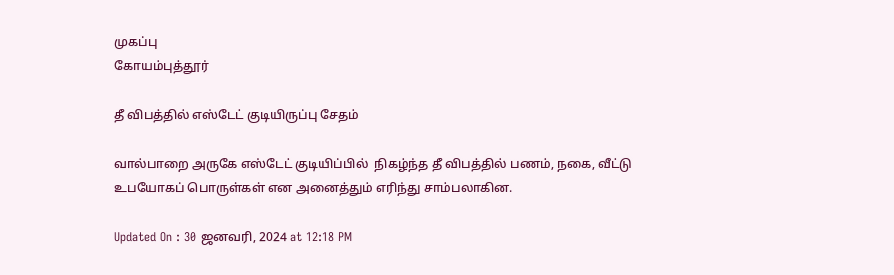முகப்பு
கோயம்புத்தூர்

தீ விபத்தில் எஸ்டேட் குடியிருப்பு சேதம்

வால்பாறை அருகே எஸ்டேட் குடியிப்பில்  நிகழ்ந்த தீ விபத்தில் பணம், நகை, வீட்டு உபயோகப் பொருள்கள் என அனைத்தும் எரிந்து சாம்பலாகின.

Updated On : 30 ஜனவரி, 2024 at 12:18 PM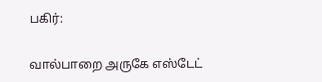பகிர்:

வால்பாறை அருகே எஸ்டேட்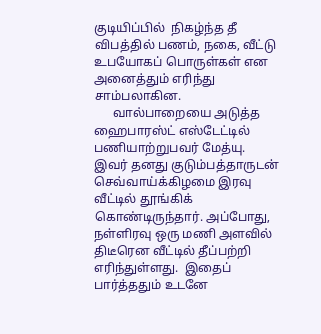குடியிப்பில்  நிகழ்ந்த தீ விபத்தில் பணம், நகை, வீட்டு உபயோகப் பொருள்கள் என அனைத்தும் எரிந்து சாம்பலாகின.
      வால்பாறையை அடுத்த ஹைபாரஸ்ட் எஸ்டேட்டில் பணியாற்றுபவர் மேத்யு. இவர் தனது குடும்பத்தாருடன் செவ்வாய்க்கிழமை இரவு வீட்டில் தூங்கிக் கொண்டிருந்தார். அப்போது, நள்ளிரவு ஒரு மணி அளவில்  திடீரென வீட்டில் தீப்பற்றி எரிந்துள்ளது.  இதைப் பார்த்ததும் உடனே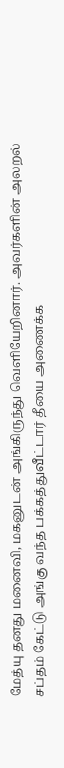மேத்யு தனது மனைவி, மகனுடன் அங்கிருந்து வெளியேறினார். அவர்களின் அலறல் சப்தம் கேட்டு அங்கு வந்த பக்கத்துவீட்டார் தீயை அணைக்க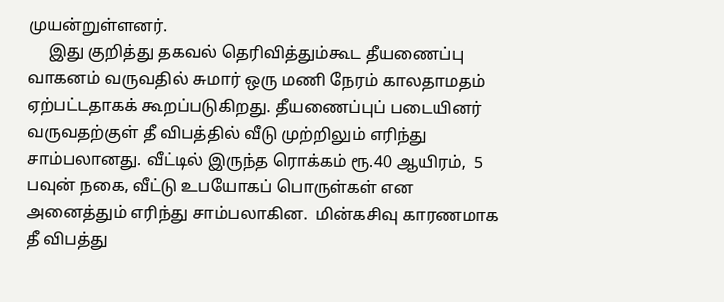முயன்றுள்ளனர்.
     இது குறித்து தகவல் தெரிவித்தும்கூட தீயணைப்பு வாகனம் வருவதில் சுமார் ஒரு மணி நேரம் காலதாமதம் ஏற்பட்டதாகக் கூறப்படுகிறது. தீயணைப்புப் படையினர் வருவதற்குள் தீ விபத்தில் வீடு முற்றிலும் எரிந்து சாம்பலானது. வீட்டில் இருந்த ரொக்கம் ரூ.40 ஆயிரம்,  5 பவுன் நகை, வீட்டு உபயோகப் பொருள்கள் என அனைத்தும் எரிந்து சாம்பலாகின.  மின்கசிவு காரணமாக தீ விபத்து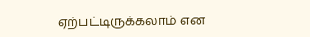ஏற்பட்டிருக்கலாம் என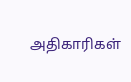அதிகாரிகள்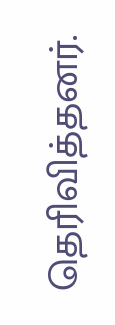தெரிவித்தனர்.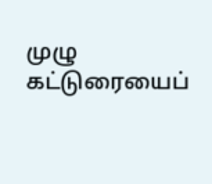முழு கட்டுரையைப்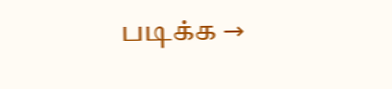படிக்க →